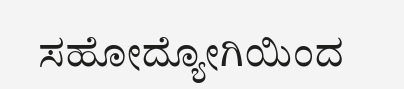ಸಹೋದ್ಯೋಗಿಯಿಂದ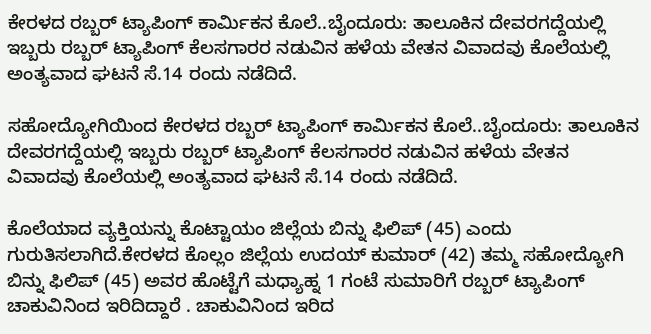ಕೇರಳದ ರಬ್ಬರ್ ಟ್ಯಾಪಿಂಗ್ ಕಾರ್ಮಿಕನ ಕೊಲೆ..ಬೈಂದೂರು: ತಾಲೂಕಿನ ದೇವರಗದ್ದೆಯಲ್ಲಿ ಇಬ್ಬರು ರಬ್ಬರ್ ಟ್ಯಾಪಿಂಗ್ ಕೆಲಸಗಾರರ ನಡುವಿನ ಹಳೆಯ ವೇತನ ವಿವಾದವು ಕೊಲೆಯಲ್ಲಿ ಅಂತ್ಯವಾದ ಘಟನೆ ಸೆ.14 ರಂದು ನಡೆದಿದೆ.

ಸಹೋದ್ಯೋಗಿಯಿಂದ ಕೇರಳದ ರಬ್ಬರ್ ಟ್ಯಾಪಿಂಗ್ ಕಾರ್ಮಿಕನ ಕೊಲೆ..ಬೈಂದೂರು: ತಾಲೂಕಿನ ದೇವರಗದ್ದೆಯಲ್ಲಿ ಇಬ್ಬರು ರಬ್ಬರ್ ಟ್ಯಾಪಿಂಗ್ ಕೆಲಸಗಾರರ ನಡುವಿನ ಹಳೆಯ ವೇತನ ವಿವಾದವು ಕೊಲೆಯಲ್ಲಿ ಅಂತ್ಯವಾದ ಘಟನೆ ಸೆ.14 ರಂದು ನಡೆದಿದೆ.

ಕೊಲೆಯಾದ ವ್ಯಕ್ತಿಯನ್ನು ಕೊಟ್ಟಾಯಂ ಜಿಲ್ಲೆಯ ಬಿನ್ನು ಫಿಲಿಪ್ (45) ಎಂದು ಗುರುತಿಸಲಾಗಿದೆ.ಕೇರಳದ ಕೊಲ್ಲಂ ಜಿಲ್ಲೆಯ ಉದಯ್ ಕುಮಾರ್ (42) ತಮ್ಮ ಸಹೋದ್ಯೋಗಿ ಬಿನ್ನು ಫಿಲಿಪ್ (45) ಅವರ ಹೊಟ್ಟೆಗೆ ಮಧ್ಯಾಹ್ನ 1 ಗಂಟೆ ಸುಮಾರಿಗೆ ರಬ್ಬರ್ ಟ್ಯಾಪಿಂಗ್ ಚಾಕುವಿನಿಂದ ಇರಿದಿದ್ದಾರೆ . ಚಾಕುವಿನಿಂದ ಇರಿದ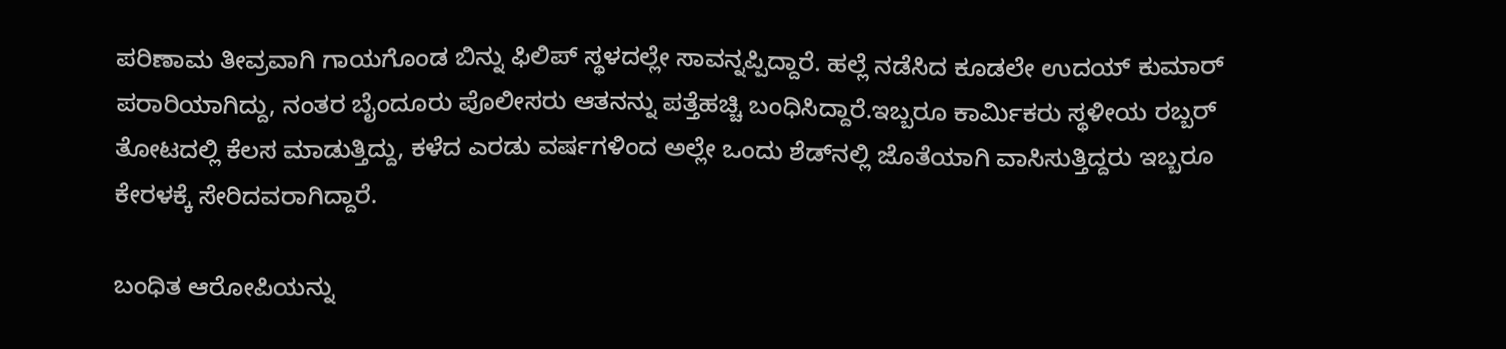ಪರಿಣಾಮ ತೀವ್ರವಾಗಿ ಗಾಯಗೊಂಡ ಬಿನ್ನು ಫಿಲಿಪ್ ಸ್ಥಳದಲ್ಲೇ ಸಾವನ್ನಪ್ಪಿದ್ದಾರೆ. ಹಲ್ಲೆ ನಡೆಸಿದ ಕೂಡಲೇ ಉದಯ್ ಕುಮಾರ್ ಪರಾರಿಯಾಗಿದ್ದು, ನಂತರ ಬೈಂದೂರು ಪೊಲೀಸರು ಆತನನ್ನು ಪತ್ತೆಹಚ್ಚಿ ಬಂಧಿಸಿದ್ದಾರೆ.ಇಬ್ಬರೂ ಕಾರ್ಮಿಕರು ಸ್ಥಳೀಯ ರಬ್ಬರ್ ತೋಟದಲ್ಲಿ ಕೆಲಸ ಮಾಡುತ್ತಿದ್ದು, ಕಳೆದ ಎರಡು ವರ್ಷಗಳಿಂದ ಅಲ್ಲೇ ಒಂದು ಶೆಡ್‌ನಲ್ಲಿ ಜೊತೆಯಾಗಿ ವಾಸಿಸುತ್ತಿದ್ದರು ಇಬ್ಬರೂ ಕೇರಳಕ್ಕೆ ಸೇರಿದವರಾಗಿದ್ದಾರೆ.

ಬಂಧಿತ ಆರೋಪಿಯನ್ನು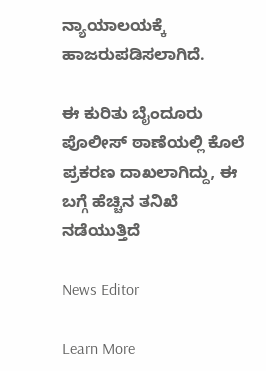ನ್ಯಾಯಾಲಯಕ್ಕೆ ಹಾಜರುಪಡಿಸಲಾಗಿದೆ.

ಈ ಕುರಿತು ಬೈಂದೂರು ಪೊಲೀಸ್ ಠಾಣೆಯಲ್ಲಿ ಕೊಲೆ ಪ್ರಕರಣ ದಾಖಲಾಗಿದ್ದು, ಈ ಬಗ್ಗೆ ಹೆಚ್ಚಿನ ತನಿಖೆ ನಡೆಯುತ್ತಿದೆ

News Editor

Learn More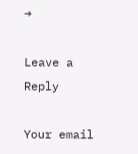→

Leave a Reply

Your email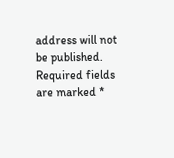address will not be published. Required fields are marked *